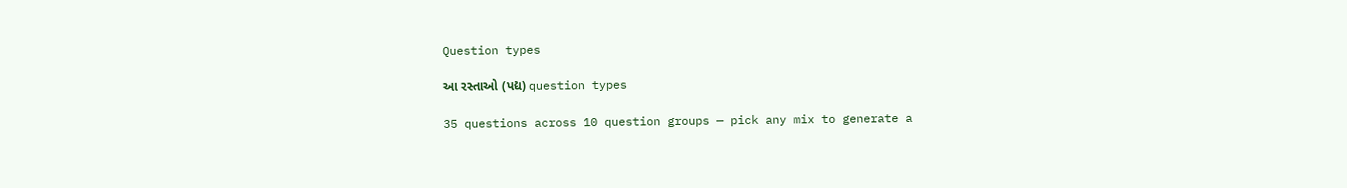Question types

આ રસ્તાઓ (પદ્ય) question types

35 questions across 10 question groups — pick any mix to generate a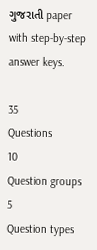ગુજરાતી paper with step-by-step answer keys.

35
Questions
10
Question groups
5
Question types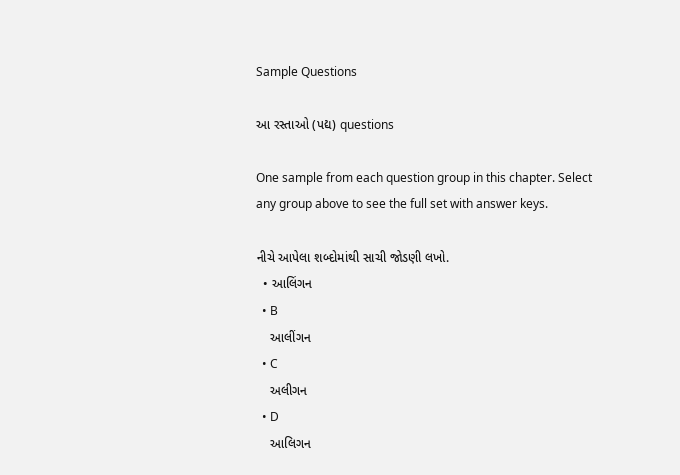Sample Questions

આ રસ્તાઓ (પદ્ય) questions

One sample from each question group in this chapter. Select any group above to see the full set with answer keys.

નીચે આપેલા શબ્દોમાંથી સાચી જોડણી લખો.
  • આલિંગન
  • B
    આલીંગન
  • C
    અલીગન
  • D
    આલિગન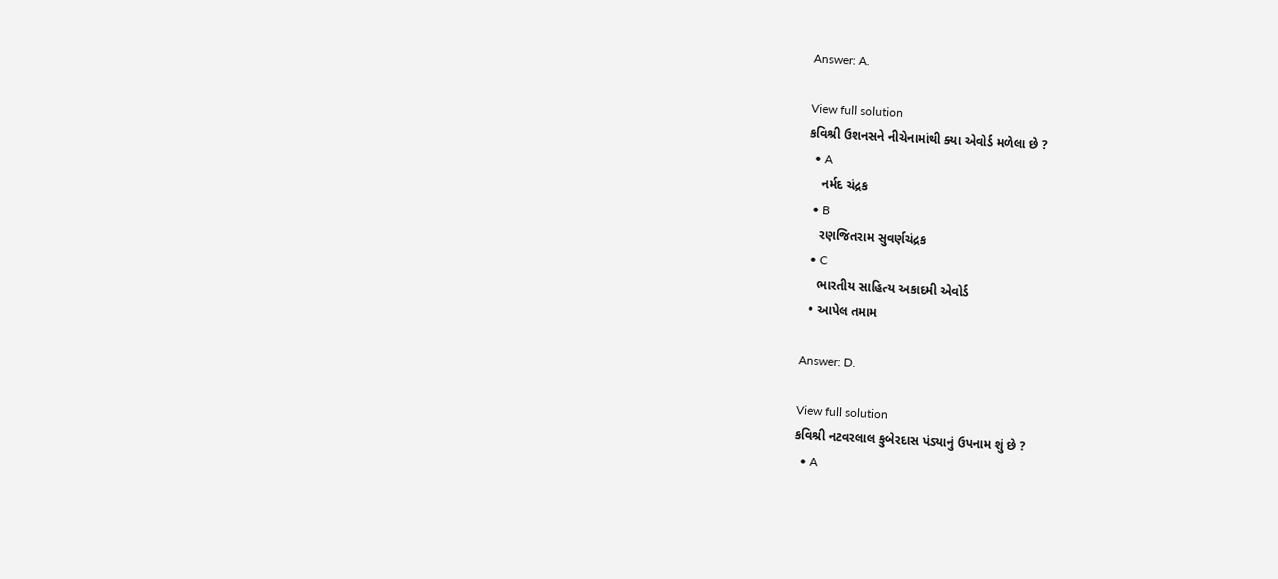Answer: A.

View full solution
કવિશ્રી ઉશનસને નીચેનામાંથી ક્યા એવોર્ડ મળેલા છે ?
  • A
    નર્મદ ચંદ્રક
  • B
    રણજિતરામ સુવર્ણચંદ્રક
  • C
    ભારતીય સાહિત્ય અકાદમી એવોર્ડ
  • આપેલ તમામ

Answer: D.

View full solution
કવિશ્રી નટવરલાલ કુબેરદાસ પંડ્યાનું ઉપનામ શું છે ?
  • A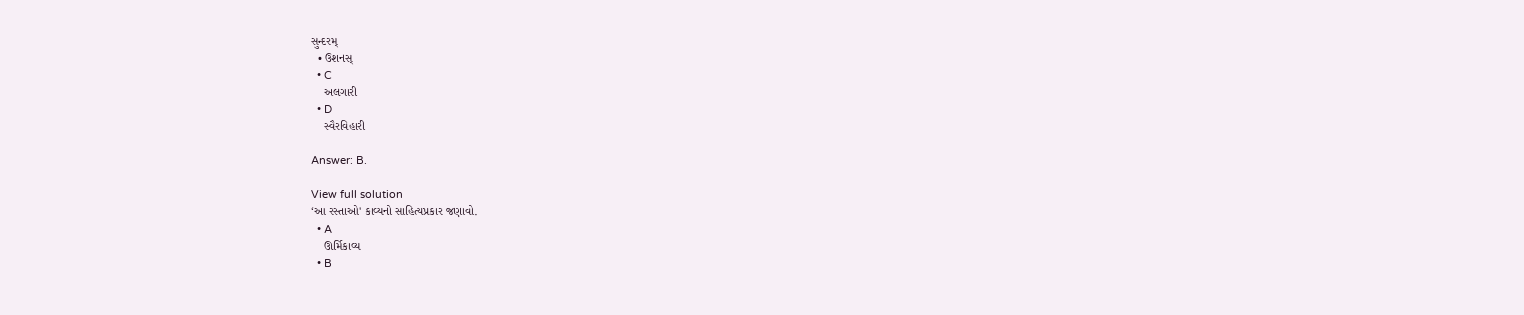સુન્દરમ્
  • ઉશનસ્
  • C
    અલગારી
  • D
    સ્વૈરવિહારી

Answer: B.

View full solution
‘આ રસ્તાઓ' કાવ્યનો સાહિત્યપ્રકાર જણાવો.
  • A
    ઊર્મિકાવ્ય
  • B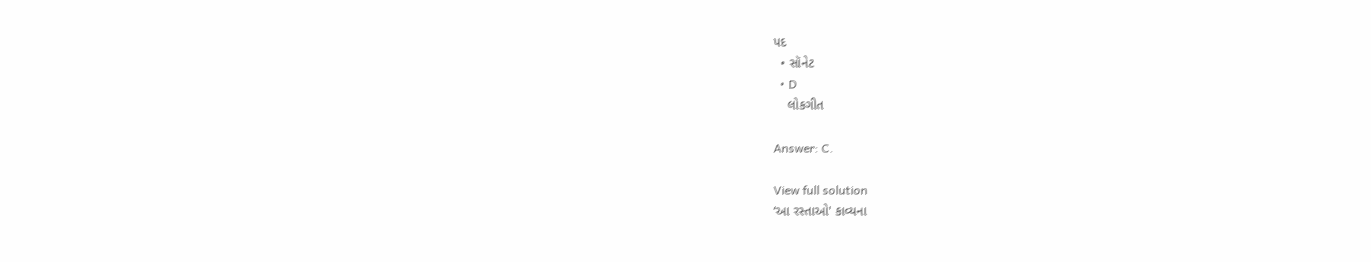પદ
  • સૉનેટ
  • D
    લોકગીત

Answer: C.

View full solution
‘આ રસ્તાઓ' કાવ્યના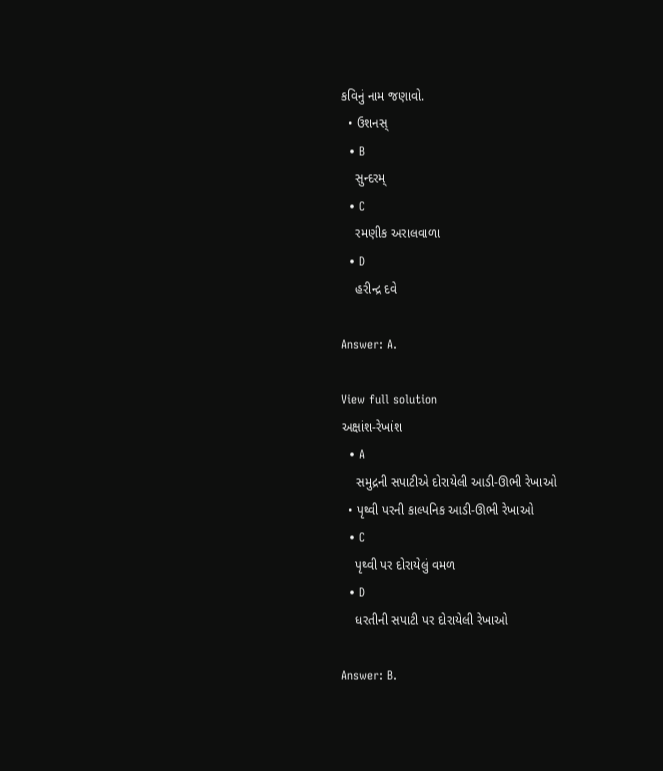કવિનું નામ જણાવો.
  • ઉશનસ્
  • B
    સુન્દરમ્
  • C
    રમણીક અરાલવાળા
  • D
    હરીન્દ્ર દવે

Answer: A.

View full solution
અક્ષાંશ-રેખાંશ
  • A
    સમુદ્રની સપાટીએ દોરાયેલી આડી-ઊભી રેખાઓ
  • પૃથ્વી પરની કાલ્પનિક આડી-ઊભી રેખાઓ
  • C
    પૃથ્વી પર દોરાયેલું વમળ
  • D
    ધરતીની સપાટી પર દોરાયેલી રેખાઓ

Answer: B.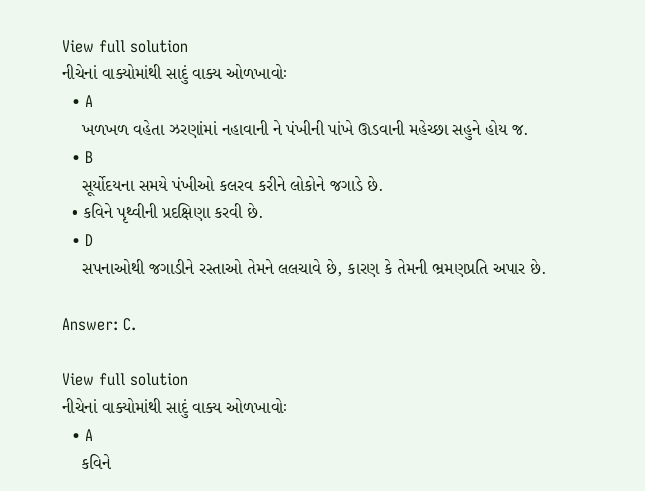View full solution
નીચેનાં વાક્યોમાંથી સાદું વાક્ય ઓળખાવોઃ
  • A
    ખળખળ વહેતા ઝરણાંમાં નહાવાની ને પંખીની પાંખે ઊડવાની મહેચ્છા સહુને હોય જ.
  • B
    સૂર્યોદયના સમયે પંખીઓ કલરવ કરીને લોકોને જગાડે છે.
  • કવિને પૃથ્વીની પ્રદક્ષિણા કરવી છે.
  • D
    સપનાઓથી જગાડીને રસ્તાઓ તેમને લલચાવે છે, કારણ કે તેમની ભ્રમણપ્રતિ અપાર છે.

Answer: C.

View full solution
નીચેનાં વાક્યોમાંથી સાદું વાક્ય ઓળખાવોઃ
  • A
    કવિને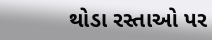થોડા રસ્તાઓ પર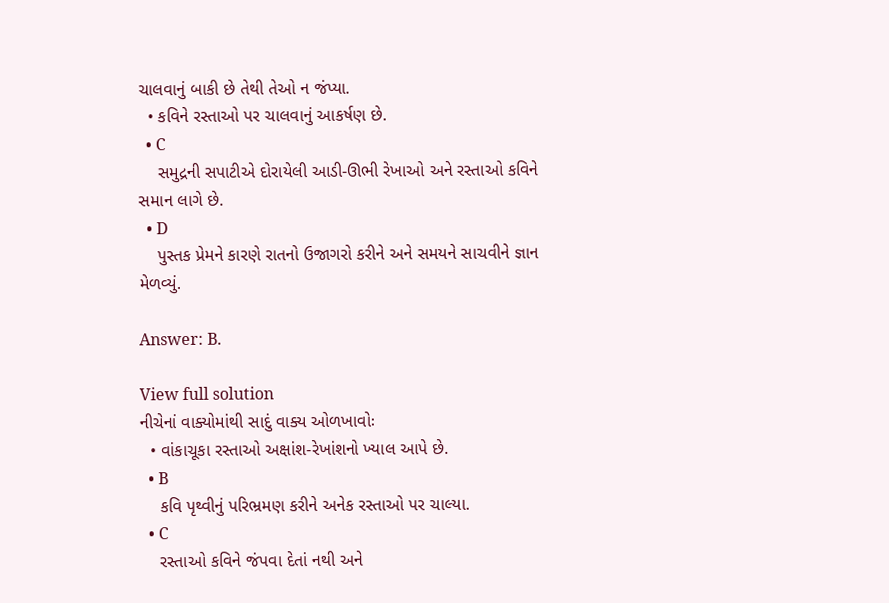ચાલવાનું બાકી છે તેથી તેઓ ન જંપ્યા.
  • કવિને રસ્તાઓ પર ચાલવાનું આકર્ષણ છે.
  • C
    સમુદ્રની સપાટીએ દોરાયેલી આડી-ઊભી રેખાઓ અને રસ્તાઓ કવિને સમાન લાગે છે.
  • D
    પુસ્તક પ્રેમને કારણે રાતનો ઉજાગરો કરીને અને સમયને સાચવીને જ્ઞાન મેળવ્યું.

Answer: B.

View full solution
નીચેનાં વાક્યોમાંથી સાદું વાક્ય ઓળખાવોઃ
  • વાંકાચૂકા રસ્તાઓ અક્ષાંશ-રેખાંશનો ખ્યાલ આપે છે.
  • B
    કવિ પૃથ્વીનું પરિભ્રમણ કરીને અનેક રસ્તાઓ પર ચાલ્યા.
  • C
    રસ્તાઓ કવિને જંપવા દેતાં નથી અને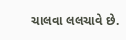ચાલવા લલચાવે છે.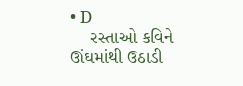• D
    રસ્તાઓ કવિને ઊંઘમાંથી ઉઠાડી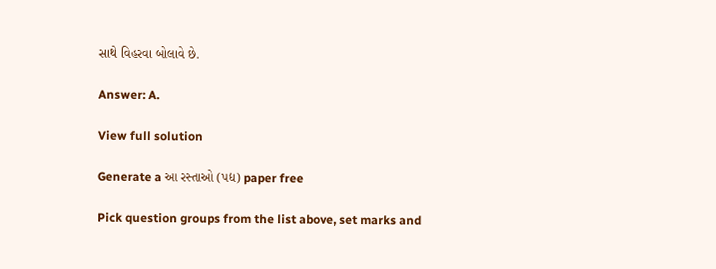સાથે વિહરવા બોલાવે છે.

Answer: A.

View full solution

Generate a આ રસ્તાઓ (પદ્ય) paper free

Pick question groups from the list above, set marks and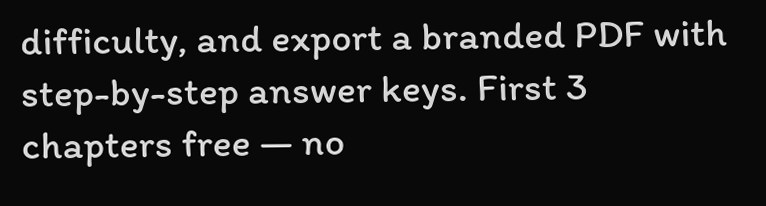difficulty, and export a branded PDF with step-by-step answer keys. First 3 chapters free — no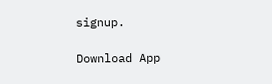signup.

Download App